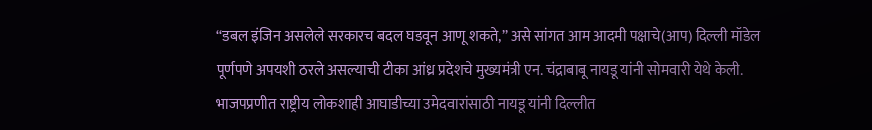‘‘डबल इंजिन असलेले सरकारच बदल घडवून आणू शकते,’’ असे सांगत आम आदमी पक्षाचे(आप) दिल्ली मॉडेल पूर्णपणे अपयशी ठरले असल्याची टीका आंध्र प्रदेशचे मुख्यमंत्री एन. चंद्राबाबू नायडू यांनी सोमवारी येथे केली. भाजपप्रणीत राष्ट्रीय लोकशाही आघाडीच्या उमेदवारांसाठी नायडू यांनी दिल्लीत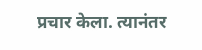प्रचार केला. त्यानंतर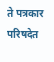ते पत्रकार परिषदेत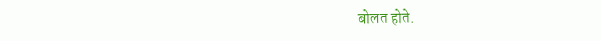बोलत होते.